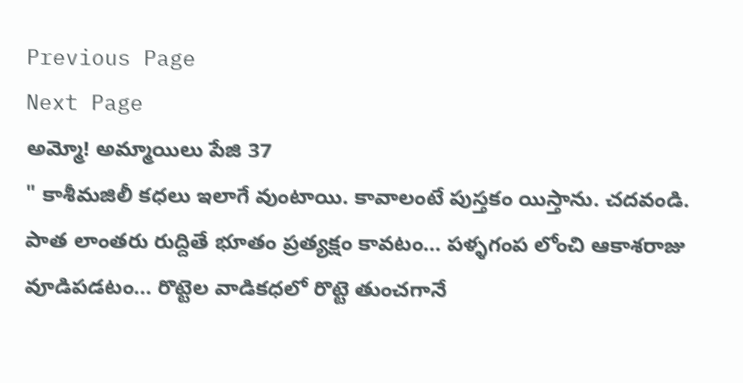Previous Page
Next Page
అమ్మో! అమ్మాయిలు పేజి 37
" కాశీమజిలీ కధలు ఇలాగే వుంటాయి. కావాలంటే పుస్తకం యిస్తాను. చదవండి.
పాత లాంతరు రుద్దితే భూతం ప్రత్యక్షం కావటం... పళ్ళగంప లోంచి ఆకాశరాజు వూడిపడటం... రొట్టెల వాడికధలో రొట్టె తుంచగానే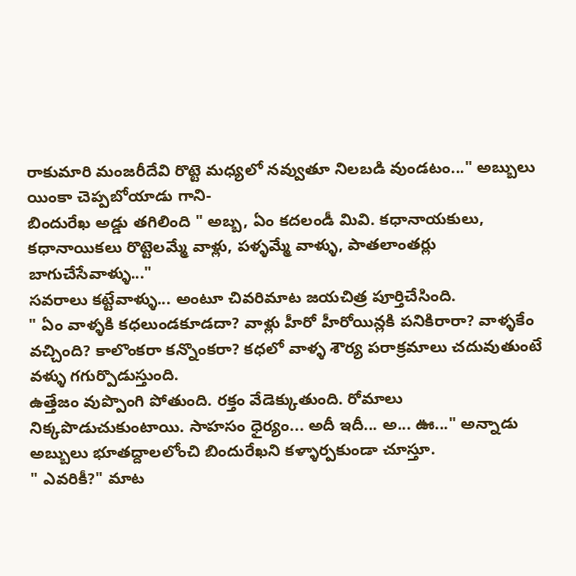రాకుమారి మంజరీదేవి రొట్టె మధ్యలో నవ్వుతూ నిలబడి వుండటం..." అబ్బులు యింకా చెప్పబోయాడు గాని-
బిందురేఖ అడ్డు తగిలింది " అబ్బ, ఏం కదలండీ మివి. కధానాయకులు, కధానాయికలు రొట్టెలమ్మే వాళ్లు, పళ్ళమ్మే వాళ్ళు, పాతలాంతర్లు బాగుచేసేవాళ్ళు..."
సవరాలు కట్టేవాళ్ళు... అంటూ చివరిమాట జయచిత్ర పూర్తిచేసింది.
" ఏం వాళ్ళకి కధలుండకూడదా? వాళ్లు హీరో హీరోయిన్లకి పనికిరారా? వాళ్ళకేం వచ్చింది? కాలొంకరా కన్నొంకరా? కధలో వాళ్ళ శౌర్య పరాక్రమాలు చదువుతుంటే వళ్ళు గగుర్పొడుస్తుంది.
ఉత్తేజం వుప్పొంగి పోతుంది. రక్తం వేడెక్కుతుంది. రోమాలు నిక్కపొడుచుకుంటాయి. సాహసం ధైర్యం... అదీ ఇదీ... అ... ఊ..." అన్నాడు అబ్బులు భూతద్దాలలోంచి బిందురేఖని కళ్ళార్పకుండా చూస్తూ.
" ఎవరికీ?" మాట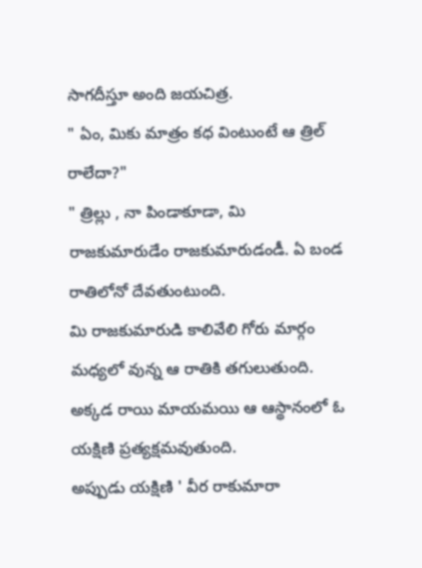సాగదీస్తూ అంది జయచిత్ర.
" ఏం, మికు మాత్రం కధ వింటుంటే ఆ త్రిల్ రాలేదా?"
" త్రిల్లు , నా పిండాకూడా, మి రాజకుమారుడేం రాజకుమారుడండీ. ఏ బండ రాతిలోనో దేవతుంటుంది.
మి రాజకుమారుడి కాలివేలి గోరు మార్గం మధ్యలో వున్న ఆ రాతికి తగులుతుంది. అక్కడ రాయి మాయమయి ఆ ఆస్థానంలో ఓ యక్షిణి ప్రత్యక్షమవుతుంది.
అప్పుడు యక్షిణి ' వీర రాకుమారా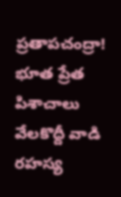ప్రతాపచంద్రా! భూత ప్రేత పిశాచాలు వేలకొద్దీ వాడి రహస్య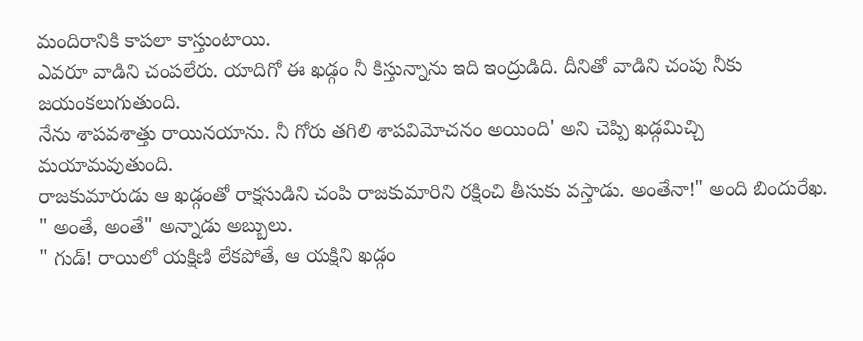మందిరానికి కాపలా కాస్తుంటాయి.
ఎవరూ వాడిని చంపలేరు. యాదిగో ఈ ఖడ్గం నీ కిస్తున్నాను ఇది ఇంద్రుడిది. దీనితో వాడిని చంపు నీకు జయంకలుగుతుంది.
నేను శాపవశాత్తు రాయినయాను. నీ గోరు తగిలి శాపవిమోచనం అయింది' అని చెప్పి ఖడ్గమిచ్చి మయామవుతుంది.
రాజకుమారుడు ఆ ఖడ్గంతో రాక్షసుడిని చంపి రాజకుమారిని రక్షించి తీసుకు వస్తాడు. అంతేనా!" అంది బిందురేఖ.
" అంతే, అంతే" అన్నాడు అబ్బులు.
" గుడ్! రాయిలో యక్షిణి లేకపోతే, ఆ యక్షిని ఖడ్గం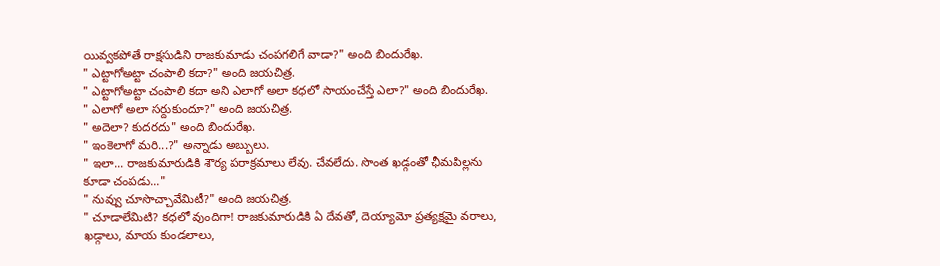యివ్వకపోతే రాక్షసుడిని రాజకుమాడు చంపగలిగే వాడా?" అంది బిందురేఖ.
" ఎట్టాగోఅట్టా చంపాలి కదా?" అంది జయచిత్ర.
" ఎట్టాగోఅట్టా చంపాలి కదా అని ఎలాగో అలా కధలో సాయంచేస్తే ఎలా?" అంది బిందురేఖ.
" ఎలాగో అలా సర్దుకుందూ?" అంది జయచిత్ర.
" అదెలా? కుదరదు" అంది బిందురేఖ.
" ఇంకెలాగో మరి...?" అన్నాడు అబ్బులు.
" ఇలా... రాజకుమారుడికి శౌర్య పరాక్రమాలు లేవు. చేవలేదు. సొంత ఖడ్గంతో ఛీమపిల్లను కూడా చంపడు..."
" నువ్వు చూసొచ్చావేమిటీ?" అంది జయచిత్ర.
" చూడాలేమిటి? కధలో వుందిగా! రాజకుమారుడికి ఏ దేవతో, దెయ్యామో ప్రత్యక్షమై వరాలు, ఖడ్గాలు, మాయ కుండలాలు,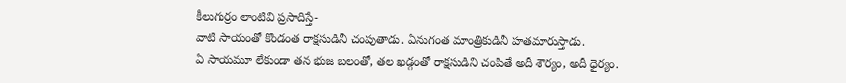కీలుగుర్రం లాంటివి ప్రసాదిస్తే-
వాటి సాయంతో కొండంత రాక్షసుడినీ చంపుతాడు. ఏనుగంత మాంత్రికుడినీ హతమారుస్తాడు.
ఏ సాయమూ లేకుండా తన భుజ బలంతో, తల ఖడ్గంతో రాక్షసుడిని చంపితే అదీ శౌర్యం, అదీ ధైర్యం.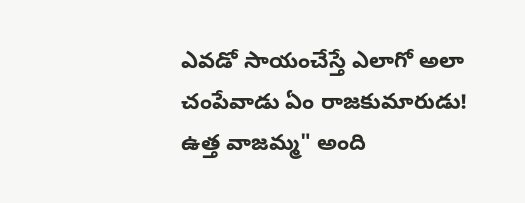ఎవడో సాయంచేస్తే ఎలాగో అలా చంపేవాడు ఏం రాజకుమారుడు! ఉత్త వాజమ్మ" అంది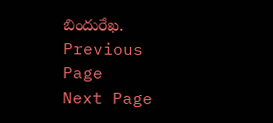బిందురేఖ.
Previous Page
Next Page